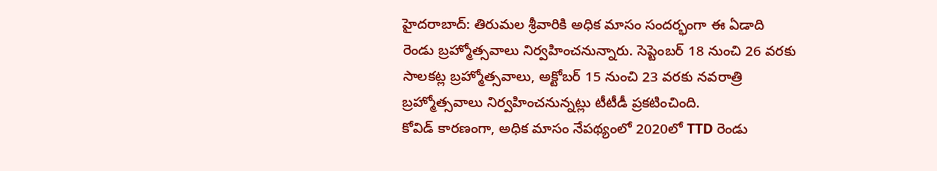హైదరాబాద్: తిరుమల శ్రీవారికి అధిక మాసం సందర్భంగా ఈ ఏడాది రెండు బ్రహ్మోత్సవాలు నిర్వహించనున్నారు. సెప్టెంబర్ 18 నుంచి 26 వరకు సాలకట్ల బ్రహ్మోత్సవాలు, అక్టోబర్ 15 నుంచి 23 వరకు నవరాత్రి బ్రహ్మోత్సవాలు నిర్వహించనున్నట్లు టీటీడీ ప్రకటించింది.
కోవిడ్ కారణంగా, అధిక మాసం నేపథ్యంలో 2020లో TTD రెండు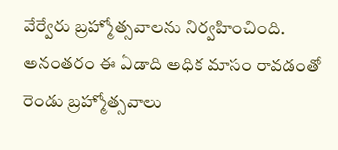వేర్వేరు బ్రహ్మోత్సవాలను నిర్వహించింది. అనంతరం ఈ ఏడాది అధిక మాసం రావడంతో రెండు బ్రహ్మోత్సవాలు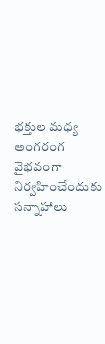భక్తుల మధ్య అంగరంగ వైభవంగా నిర్వహించేందుకు సన్నాహాలు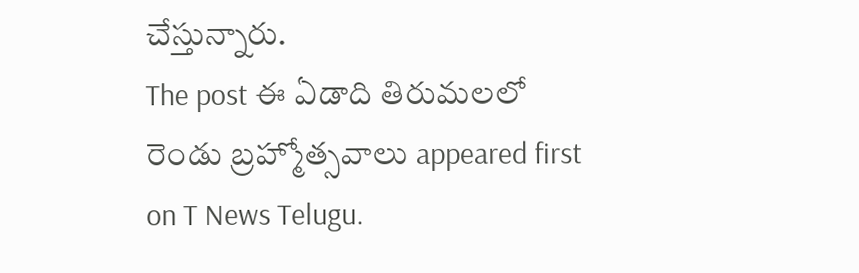చేస్తున్నారు.
The post ఈ ఏడాది తిరుమలలో రెండు బ్రహ్మోత్సవాలు appeared first on T News Telugu.